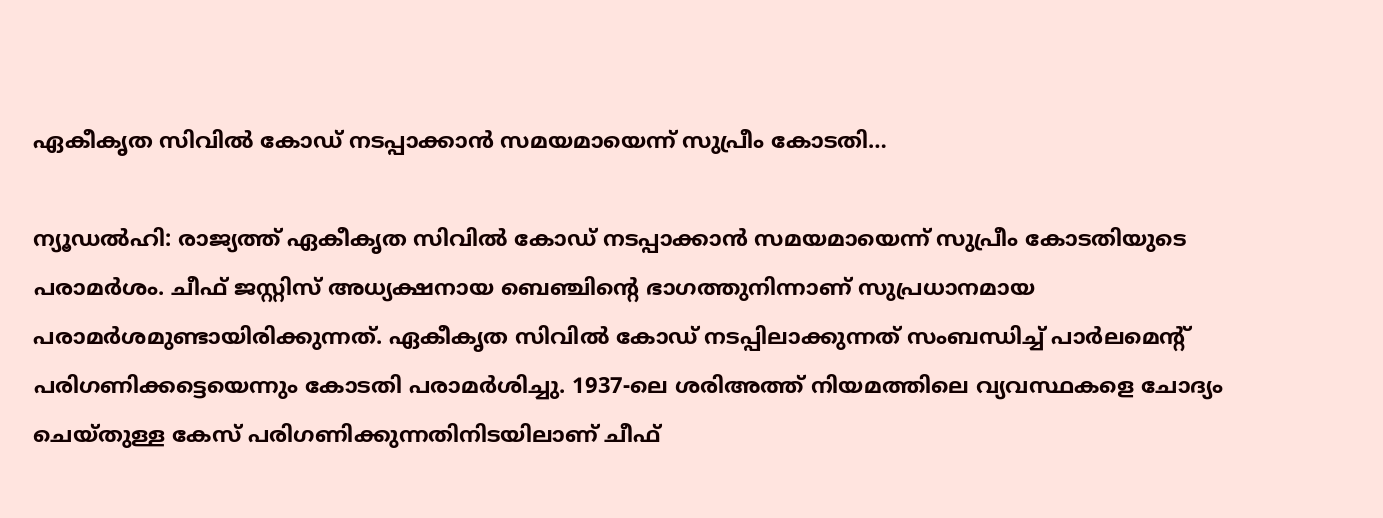ഏകീകൃത സിവിൽ കോഡ് നടപ്പാക്കാൻ സമയമായെന്ന് സുപ്രീം കോടതി…

ന്യൂഡൽഹി: രാജ്യത്ത് ഏകീകൃത സിവിൽ കോഡ് നടപ്പാക്കാൻ സമയമായെന്ന് സുപ്രീം കോടതിയുടെ പരാമർശം. ചീഫ് ജസ്റ്റിസ് അധ്യക്ഷനായ ബെഞ്ചിന്റെ ഭാഗത്തുനിന്നാണ് സുപ്രധാനമായ പരാമർശമുണ്ടായിരിക്കുന്നത്. ഏകീകൃത സിവിൽ കോഡ് നടപ്പിലാക്കുന്നത് സംബന്ധിച്ച് പാർലമെന്റ് പരിഗണിക്കട്ടെയെന്നും കോടതി പരാമർശിച്ചു. 1937-ലെ ശരിഅത്ത് നിയമത്തിലെ വ്യവസ്ഥകളെ ചോദ്യം ചെയ്തുള്ള കേസ് പരിഗണിക്കുന്നതിനിടയിലാണ് ചീഫ്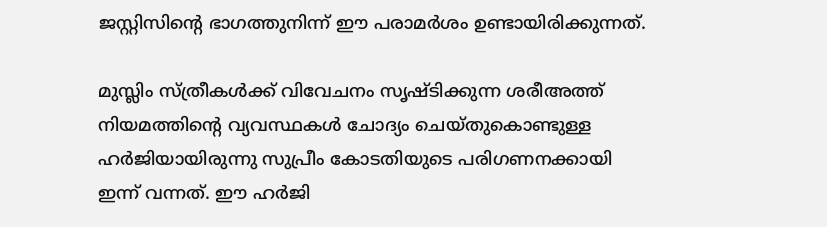ജസ്റ്റിസിന്റെ ഭാഗത്തുനിന്ന് ഈ പരാമർശം ഉണ്ടായിരിക്കുന്നത്.

മുസ്ലിം സ്ത്രീകൾക്ക് വിവേചനം സൃഷ്ടിക്കുന്ന ശരീഅത്ത് നിയമത്തിന്റെ വ്യവസ്ഥകൾ ചോദ്യം ചെയ്തുകൊണ്ടുള്ള ഹർജിയായിരുന്നു സുപ്രീം കോടതിയുടെ പരിഗണനക്കായി ഇന്ന് വന്നത്. ഈ ഹർജി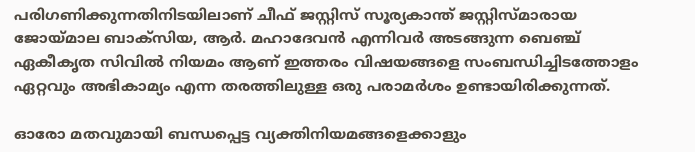പരിഗണിക്കുന്നതിനിടയിലാണ് ചീഫ് ജസ്റ്റിസ് സൂര്യകാന്ത് ജസ്റ്റിസ്മാരായ ജോയ്മാല ബാക്‌സിയ, ആർ. മഹാദേവൻ എന്നിവർ അടങ്ങുന്ന ബെഞ്ച് ഏകീകൃത സിവിൽ നിയമം ആണ് ഇത്തരം വിഷയങ്ങളെ സംബന്ധിച്ചിടത്തോളം ഏറ്റവും അഭികാമ്യം എന്ന തരത്തിലുള്ള ഒരു പരാമർശം ഉണ്ടായിരിക്കുന്നത്.

ഓരോ മതവുമായി ബന്ധപ്പെട്ട വ്യക്തിനിയമങ്ങളെക്കാളും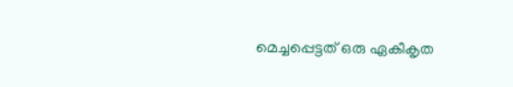മെച്ചപ്പെട്ടത് ഒരു ഏകീകൃത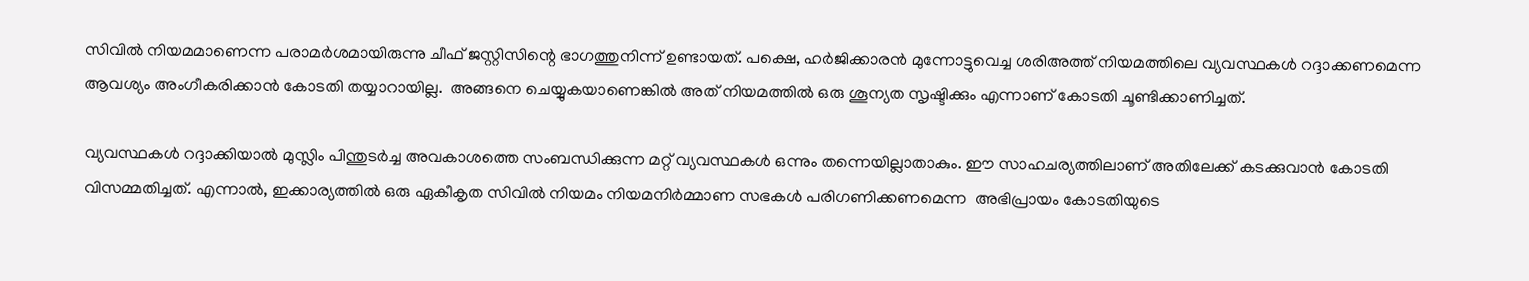സിവിൽ നിയമമാണെന്ന പരാമർശമായിരുന്നു ചീഫ് ജസ്റ്റിസിന്റെ ഭാഗത്തുനിന്ന് ഉണ്ടായത്. പക്ഷെ, ഹർജിക്കാരൻ മുന്നോട്ടുവെച്ച ശരിഅത്ത് നിയമത്തിലെ വ്യവസ്ഥകൾ റദ്ദാക്കണമെന്ന ആവശ്യം അംഗീകരിക്കാൻ കോടതി തയ്യാറായില്ല.  അങ്ങനെ ചെയ്യുകയാണെങ്കിൽ അത് നിയമത്തിൽ ഒരു ശൂന്യത സൃഷ്ടിക്കും എന്നാണ് കോടതി ചൂണ്ടിക്കാണിച്ചത്.

വ്യവസ്ഥകൾ റദ്ദാക്കിയാൽ മുസ്ലിം പിന്തുടർച്ച അവകാശത്തെ സംബന്ധിക്കുന്ന മറ്റ് വ്യവസ്ഥകൾ ഒന്നും തന്നെയില്ലാതാകും. ഈ സാഹചര്യത്തിലാണ് അതിലേക്ക് കടക്കുവാൻ കോടതി വിസമ്മതിച്ചത്. എന്നാൽ, ഇക്കാര്യത്തിൽ ഒരു ഏകീകൃത സിവിൽ നിയമം നിയമനിർമ്മാണ സഭകൾ പരിഗണിക്കണമെന്ന  അഭിപ്രായം കോടതിയുടെ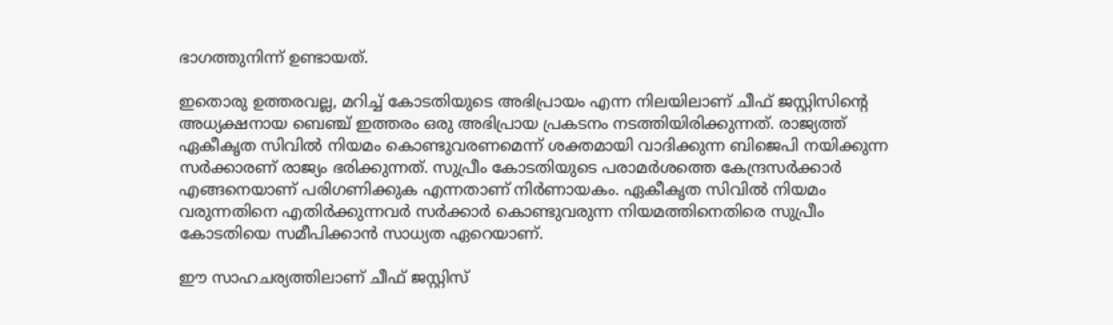ഭാഗത്തുനിന്ന് ഉണ്ടായത്.

ഇതൊരു ഉത്തരവല്ല, മറിച്ച് കോടതിയുടെ അഭിപ്രായം എന്ന നിലയിലാണ് ചീഫ് ജസ്റ്റിസിന്റെ അധ്യക്ഷനായ ബെഞ്ച് ഇത്തരം ഒരു അഭിപ്രായ പ്രകടനം നടത്തിയിരിക്കുന്നത്. രാജ്യത്ത് ഏകീകൃത സിവിൽ നിയമം കൊണ്ടുവരണമെന്ന് ശക്തമായി വാദിക്കുന്ന ബിജെപി നയിക്കുന്ന സർക്കാരണ് രാജ്യം ഭരിക്കുന്നത്. സുപ്രീം കോടതിയുടെ പരാമർശത്തെ കേന്ദ്രസർക്കാർ എങ്ങനെയാണ് പരിഗണിക്കുക എന്നതാണ് നിർണായകം. ഏകീകൃത സിവിൽ നിയമം വരുന്നതിനെ എതിർക്കുന്നവർ സർക്കാർ കൊണ്ടുവരുന്ന നിയമത്തിനെതിരെ സുപ്രീം കോടതിയെ സമീപിക്കാൻ സാധ്യത ഏറെയാണ്.

ഈ സാഹചര്യത്തിലാണ് ചീഫ് ജസ്റ്റിസ്‌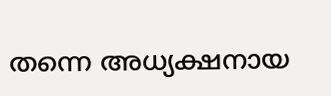തന്നെ അധ്യക്ഷനായ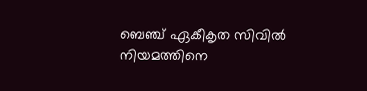ബെഞ്ച് ഏകീകൃത സിവിൽ നിയമത്തിനെ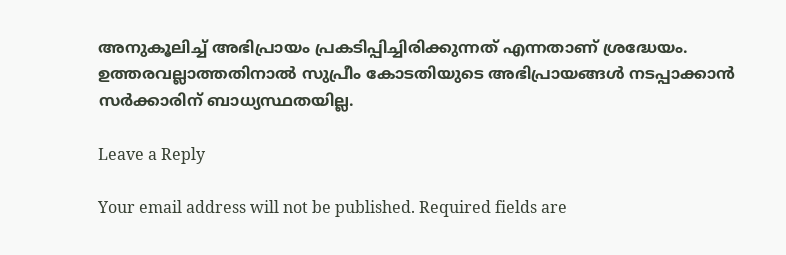അനുകൂലിച്ച് അഭിപ്രായം പ്രകടിപ്പിച്ചിരിക്കുന്നത് എന്നതാണ് ശ്രദ്ധേയം. ഉത്തരവല്ലാത്തതിനാൽ സുപ്രീം കോടതിയുടെ അഭിപ്രായങ്ങൾ നടപ്പാക്കാൻ സർക്കാരിന് ബാധ്യസ്ഥതയില്ല.

Leave a Reply

Your email address will not be published. Required fields are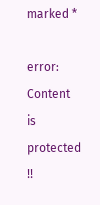marked *

error: Content is protected !!